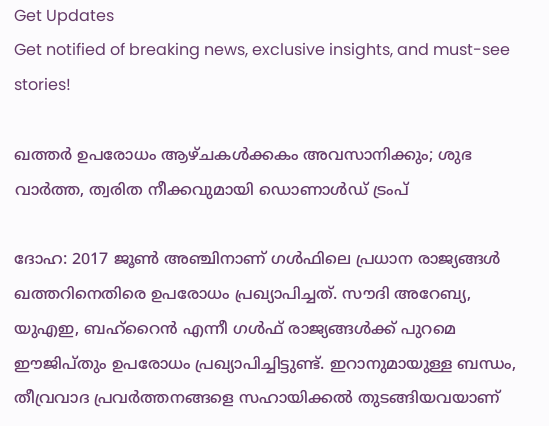Get Updates
Get notified of breaking news, exclusive insights, and must-see stories!

ഖത്തര്‍ ഉപരോധം ആഴ്ചകള്‍ക്കകം അവസാനിക്കും; ശുഭ വാര്‍ത്ത, ത്വരിത നീക്കവുമായി ഡൊണാള്‍ഡ് ട്രംപ്

ദോഹ: 2017 ജൂണ്‍ അഞ്ചിനാണ് ഗള്‍ഫിലെ പ്രധാന രാജ്യങ്ങള്‍ ഖത്തറിനെതിരെ ഉപരോധം പ്രഖ്യാപിച്ചത്. സൗദി അറേബ്യ, യുഎഇ, ബഹ്‌റൈന്‍ എന്നീ ഗള്‍ഫ് രാജ്യങ്ങള്‍ക്ക് പുറമെ ഈജിപ്തും ഉപരോധം പ്രഖ്യാപിച്ചിട്ടുണ്ട്. ഇറാനുമായുള്ള ബന്ധം, തീവ്രവാദ പ്രവര്‍ത്തനങ്ങളെ സഹായിക്കല്‍ തുടങ്ങിയവയാണ്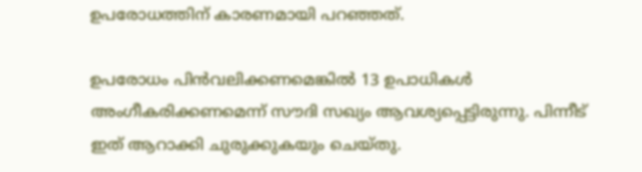ഉപരോധത്തിന് കാരണമായി പറഞ്ഞത്.

ഉപരോധം പിന്‍വലിക്കണമെങ്കില്‍ 13 ഉപാധികള്‍ അംഗീകരിക്കണമെന്ന് സൗദി സഖ്യം ആവശ്യപ്പെട്ടിരുന്നു. പിന്നീട് ഇത് ആറാക്കി ചുരുക്കുകയും ചെയ്തു.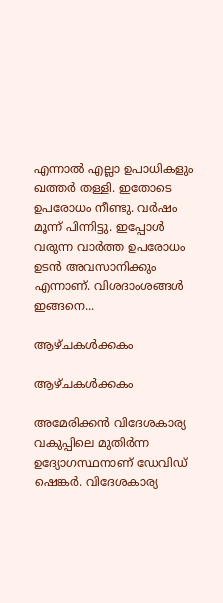എന്നാല്‍ എല്ലാ ഉപാധികളും ഖത്തര്‍ തള്ളി. ഇതോടെ ഉപരോധം നീണ്ടു. വര്‍ഷം മൂന്ന് പിന്നിട്ടു. ഇപ്പോള്‍ വരുന്ന വാര്‍ത്ത ഉപരോധം ഉടന്‍ അവസാനിക്കും എന്നാണ്. വിശദാംശങ്ങള്‍ ഇങ്ങനെ...

ആഴ്ചകള്‍ക്കകം

ആഴ്ചകള്‍ക്കകം

അമേരിക്കന്‍ വിദേശകാര്യ വകുപ്പിലെ മുതിര്‍ന്ന ഉദ്യോഗസ്ഥനാണ് ഡേവിഡ് ഷെങ്കര്‍. വിദേശകാര്യ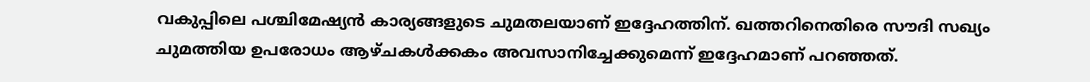വകുപ്പിലെ പശ്ചിമേഷ്യന്‍ കാര്യങ്ങളുടെ ചുമതലയാണ് ഇദ്ദേഹത്തിന്. ഖത്തറിനെതിരെ സൗദി സഖ്യം ചുമത്തിയ ഉപരോധം ആഴ്ചകള്‍ക്കകം അവസാനിച്ചേക്കുമെന്ന് ഇദ്ദേഹമാണ് പറഞ്ഞത്.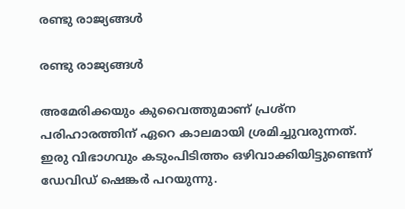രണ്ടു രാജ്യങ്ങള്‍

രണ്ടു രാജ്യങ്ങള്‍

അമേരിക്കയും കുവൈത്തുമാണ് പ്രശ്‌ന പരിഹാരത്തിന് ഏറെ കാലമായി ശ്രമിച്ചുവരുന്നത്. ഇരു വിഭാഗവും കടുംപിടിത്തം ഒഴിവാക്കിയിട്ടുണ്ടെന്ന് ഡേവിഡ് ഷെങ്കര്‍ പറയുന്നു.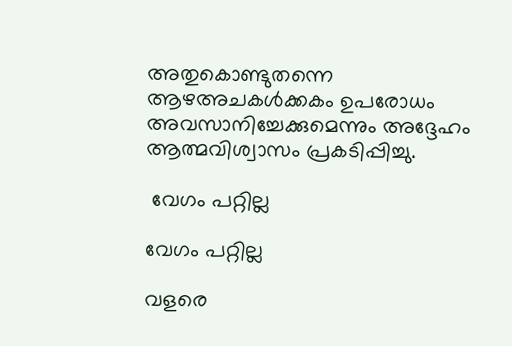അതുകൊണ്ടുതന്നെ ആഴഅചകള്‍ക്കകം ഉപരോധം അവസാനിച്ചേക്കുമെന്നും അദ്ദേഹം ആത്മവിശ്വാസം പ്രകടിപ്പിച്ചു.

 വേഗം പറ്റില്ല

വേഗം പറ്റില്ല

വളരെ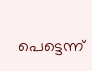പെട്ടെന്ന്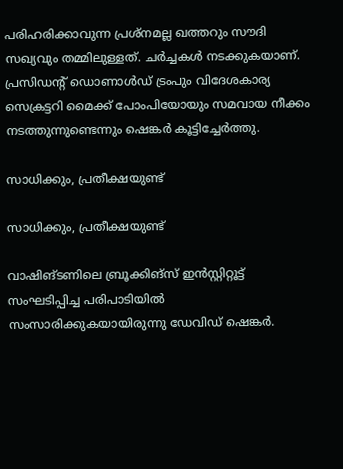പരിഹരിക്കാവുന്ന പ്രശ്‌നമല്ല ഖത്തറും സൗദി സഖ്യവും തമ്മിലുള്ളത്. ചര്‍ച്ചകള്‍ നടക്കുകയാണ്. പ്രസിഡന്റ് ഡൊണാള്‍ഡ് ട്രംപും വിദേശകാര്യ സെക്രട്ടറി മൈക്ക് പോംപിയോയും സമവായ നീക്കം നടത്തുന്നുണ്ടെന്നും ഷെങ്കര്‍ കൂട്ടിച്ചേര്‍ത്തു.

സാധിക്കും, പ്രതീക്ഷയുണ്ട്

സാധിക്കും, പ്രതീക്ഷയുണ്ട്

വാഷിങ്ടണിലെ ബ്രൂക്കിങ്‌സ് ഇന്‍സ്റ്റിറ്റൂട്ട് സംഘടിപ്പിച്ച പരിപാടിയില്‍ സംസാരിക്കുകയായിരുന്നു ഡേവിഡ് ഷെങ്കര്‍.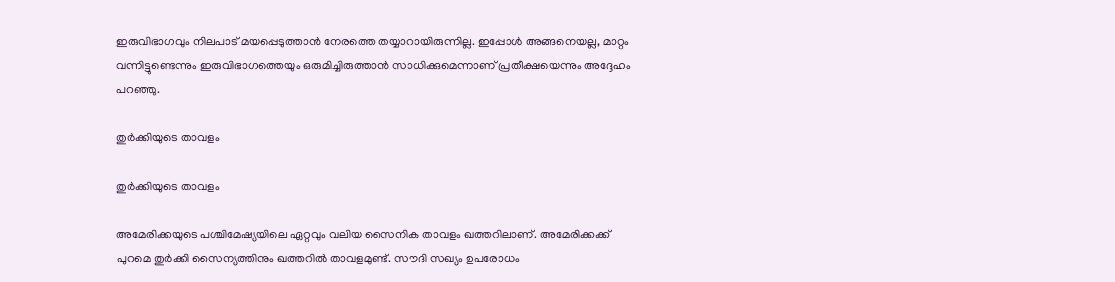ഇരുവിഭാഗവും നിലപാട് മയപ്പെടുത്താന്‍ നേരത്തെ തയ്യാറായിരുന്നില്ല. ഇപ്പോള്‍ അങ്ങനെയല്ല, മാറ്റം വന്നിട്ടുണ്ടെന്നും ഇരുവിഭാഗത്തെയും ഒരുമിച്ചിരുത്താന്‍ സാധിക്കുമെന്നാണ് പ്രതീക്ഷയെന്നും അദ്ദേഹം പറഞ്ഞു.

തുര്‍ക്കിയുടെ താവളം

തുര്‍ക്കിയുടെ താവളം

അമേരിക്കയുടെ പശ്ചിമേഷ്യയിലെ ഏറ്റവും വലിയ സൈനിക താവളം ഖത്തറിലാണ്. അമേരിക്കക്ക് പുറമെ തുര്‍ക്കി സൈന്യത്തിനും ഖത്തറില്‍ താവളമുണ്ട്. സൗദി സഖ്യം ഉപരോധം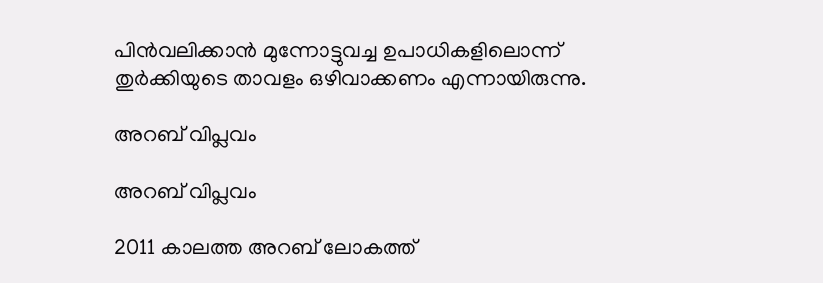പിന്‍വലിക്കാന്‍ മുന്നോട്ടുവച്ച ഉപാധികളിലൊന്ന് തുര്‍ക്കിയുടെ താവളം ഒഴിവാക്കണം എന്നായിരുന്നു.

അറബ് വിപ്ലവം

അറബ് വിപ്ലവം

2011 കാലത്ത അറബ് ലോകത്ത്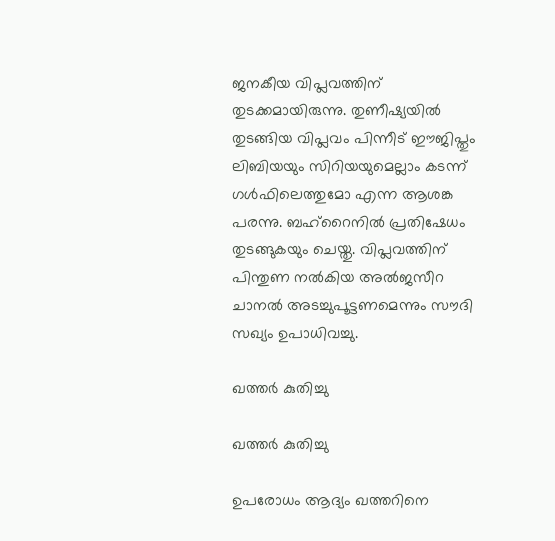ജനകീയ വിപ്ലവത്തിന് തുടക്കമായിരുന്നു. തുണീഷ്യയില്‍ തുടങ്ങിയ വിപ്ലവം പിന്നീട് ഈജിപ്തും ലിബിയയും സിറിയയുമെല്ലാം കടന്ന് ഗള്‍ഫിലെത്തുമോ എന്ന ആശങ്ക പരന്നു. ബഹ്‌റൈനില്‍ പ്രതിഷേധം തുടങ്ങുകയും ചെയ്തു. വിപ്ലവത്തിന് പിന്തുണ നല്‍കിയ അല്‍ജസീറ ചാനല്‍ അടച്ചുപൂട്ടണമെന്നും സൗദി സഖ്യം ഉപാധിവച്ചു.

ഖത്തര്‍ കുതിച്ചു

ഖത്തര്‍ കുതിച്ചു

ഉപരോധം ആദ്യം ഖത്തറിനെ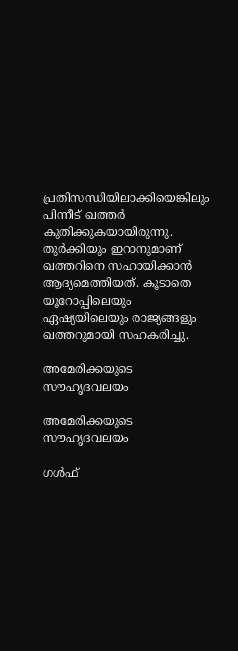പ്രതിസന്ധിയിലാക്കിയെങ്കിലും പിന്നീട് ഖത്തര്‍ കുതിക്കുകയായിരുന്നു. തുര്‍ക്കിയും ഇറാനുമാണ് ഖത്തറിനെ സഹായിക്കാന്‍ ആദ്യമെത്തിയത്. കൂടാതെ യൂറോപ്പിലെയും ഏഷ്യയിലെയും രാജ്യങ്ങളും ഖത്തറുമായി സഹകരിച്ചു.

അമേരിക്കയുടെ സൗഹൃദവലയം

അമേരിക്കയുടെ സൗഹൃദവലയം

ഗള്‍ഫ്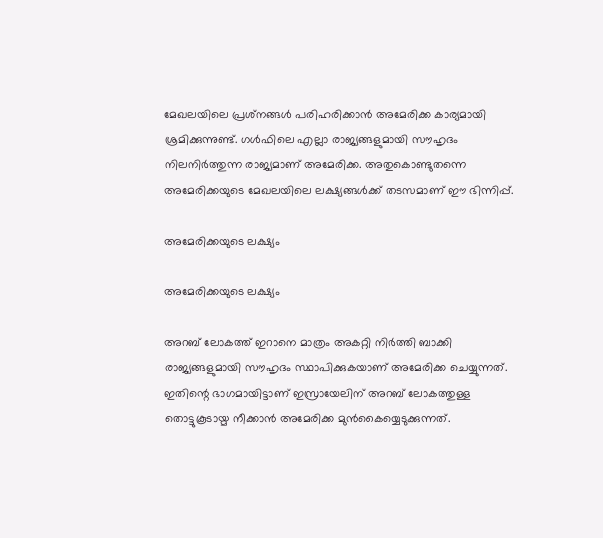മേഖലയിലെ പ്രശ്‌നങ്ങള്‍ പരിഹരിക്കാന്‍ അമേരിക്ക കാര്യമായി ശ്രമിക്കുന്നുണ്ട്. ഗള്‍ഫിലെ എല്ലാ രാജ്യങ്ങളുമായി സൗഹൃദം നിലനിര്‍ത്തുന്ന രാജ്യമാണ് അമേരിക്ക. അതുകൊണ്ടുതന്നെ അമേരിക്കയുടെ മേഖലയിലെ ലക്ഷ്യങ്ങള്‍ക്ക് തടസമാണ് ഈ ഭിന്നിപ്പ്.

അമേരിക്കയുടെ ലക്ഷ്യം

അമേരിക്കയുടെ ലക്ഷ്യം

അറബ് ലോകത്ത് ഇറാനെ മാത്രം അകറ്റി നിര്‍ത്തി ബാക്കി രാജ്യങ്ങളുമായി സൗഹൃദം സ്ഥാപിക്കുകയാണ് അമേരിക്ക ചെയ്യുന്നത്. ഇതിന്റെ ഭാഗമായിട്ടാണ് ഇസ്രായേലിന് അറബ് ലോകത്തുള്ള തൊട്ടുകൂടായ്മ നീക്കാന്‍ അമേരിക്ക മുന്‍കൈയ്യെടുക്കുന്നത്.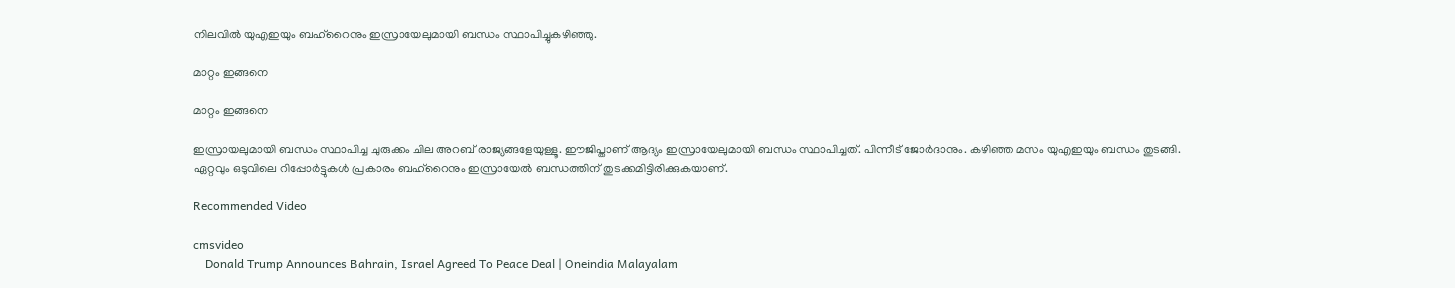നിലവില്‍ യുഎഇയും ബഹ്‌റൈനും ഇസ്രായേലുമായി ബന്ധം സ്ഥാപിച്ചുകഴിഞ്ഞു.

മാറ്റം ഇങ്ങനെ

മാറ്റം ഇങ്ങനെ

ഇസ്രായലുമായി ബന്ധം സ്ഥാപിച്ച ചുരുക്കം ചില അറബ് രാജ്യങ്ങളേയുള്ളൂ. ഈജിപ്താണ് ആദ്യം ഇസ്രായേലുമായി ബന്ധം സ്ഥാപിച്ചത്. പിന്നീട് ജോര്‍ദാനും. കഴിഞ്ഞ മസം യുഎഇയും ബന്ധം തുടങ്ങി. ഏറ്റവും ഒടുവിലെ റിപ്പോര്‍ട്ടുകള്‍ പ്രകാരം ബഹ്‌റൈനും ഇസ്രായേല്‍ ബന്ധത്തിന് തുടക്കമിട്ടിരിക്കുകയാണ്.

Recommended Video

cmsvideo
    Donald Trump Announces Bahrain, Israel Agreed To Peace Deal | Oneindia Malayalam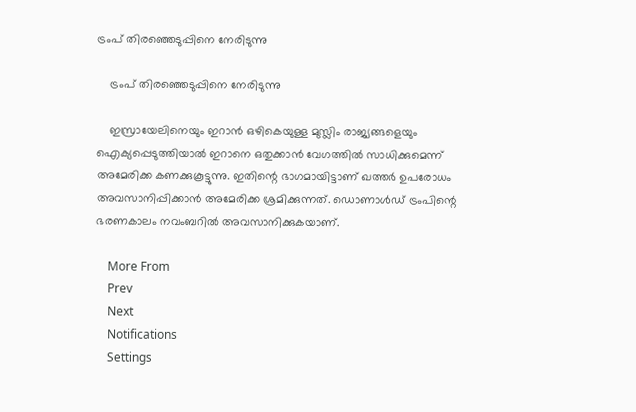ട്രംപ് തിരഞ്ഞെടുപ്പിനെ നേരിടുന്നു

    ട്രംപ് തിരഞ്ഞെടുപ്പിനെ നേരിടുന്നു

    ഇസ്രായേലിനെയും ഇറാന്‍ ഒഴികെയുള്ള മുസ്ലിം രാജ്യങ്ങളെയും ഐക്യപ്പെടുത്തിയാല്‍ ഇറാനെ ഒതുക്കാന്‍ വേഗത്തില്‍ സാധിക്കുമെന്ന് അമേരിക്ക കണക്കുകൂട്ടുന്നു. ഇതിന്റെ ഭാഗമായിട്ടാണ് ഖത്തര്‍ ഉപരോധം അവസാനിപ്പിക്കാന്‍ അമേരിക്ക ശ്രമിക്കുന്നത്. ഡൊണാള്‍ഡ് ട്രംപിന്റെ ഭരണകാലം നവംബറില്‍ അവസാനിക്കുകയാണ്.

    More From
    Prev
    Next
    Notifications
    Settings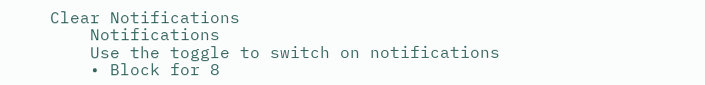Clear Notifications
    Notifications
    Use the toggle to switch on notifications
    • Block for 8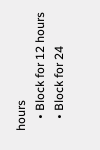hours
    • Block for 12 hours
    • Block for 24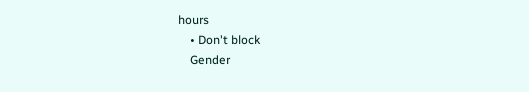hours
    • Don't block
    Gender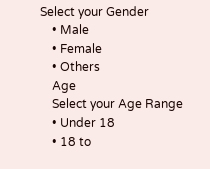Select your Gender
    • Male
    • Female
    • Others
    Age
    Select your Age Range
    • Under 18
    • 18 to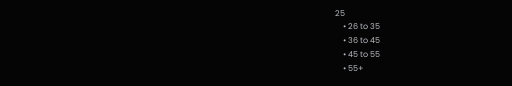25
    • 26 to 35
    • 36 to 45
    • 45 to 55
    • 55+